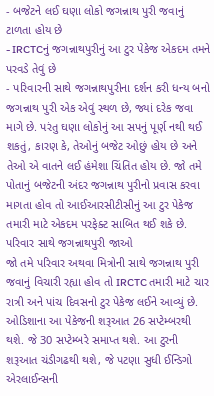- બજેટને લઈ ઘણા લોકો જગન્નાથ પુરી જવાનું ટાળતા હોય છે
- IRCTCનું જગન્નાથપુરીનું આ ટુર પેકેજ એકદમ તમને પરવડે તેવું છે
- પરિવારની સાથે જગન્નાથપુરીના દર્શન કરી ધન્ય બનો
જગન્નાથ પુરી એક એવું સ્થળ છે, જ્યાં દરેક જવા માગે છે. પરંતુ ઘણા લોકોનું આ સપનું પૂર્ણ નથી થઈ શકતું, કારણ કે, તેઓનું બજેટ ઓછું હોય છે અને તેઓ એ વાતને લઈ હંમેશા ચિંતિત હોય છે. જો તમે પોતાનું બજેટની અંદર જગન્નાથ પુરીનો પ્રવાસ કરવા માગતા હોવ તો આઈઆરસીટીસીનું આ ટુર પેકેજ તમારી માટે એકદમ પરફેક્ટ સાબિત થઈ શકે છે.
પરિવાર સાથે જગન્નાથપુરી જાઓ
જો તમે પરિવાર અથવા મિત્રોની સાથે જગન્નાથ પુરી જવાનું વિચારી રહ્યા હોવ તો IRCTC તમારી માટે ચાર રાત્રી અને પાંચ દિવસનો ટુર પેકેજ લઈને આવ્યું છે. ઓડિશાના આ પેકેજની શરૂઆત 26 સપ્ટેમ્બરથી થશે. જે 30 સપ્ટેમ્બરે સમાપ્ત થશે. આ ટુરની શરૂઆત ચંડીગઢથી થશે, જે પટણા સુધી ઈન્ડિગો એરલાઈન્સની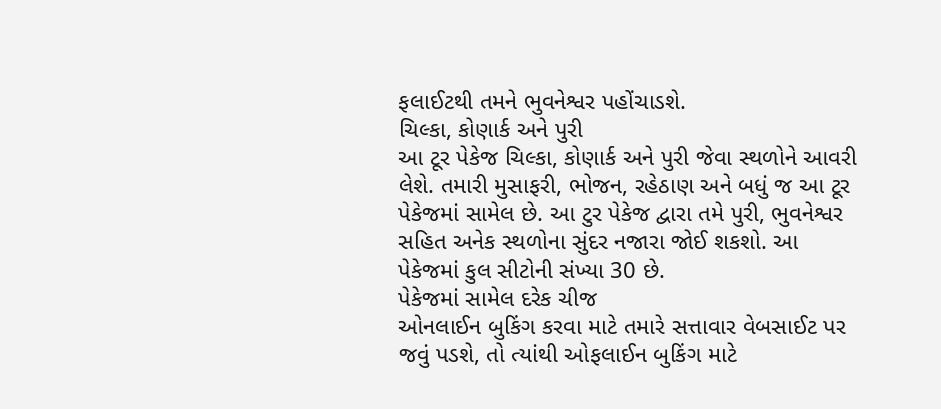ફલાઈટથી તમને ભુવનેશ્વર પહોંચાડશે.
ચિલ્કા, કોણાર્ક અને પુરી
આ ટૂર પેકેજ ચિલ્કા, કોણાર્ક અને પુરી જેવા સ્થળોને આવરી લેશે. તમારી મુસાફરી, ભોજન, રહેઠાણ અને બધું જ આ ટૂર પેકેજમાં સામેલ છે. આ ટુર પેકેજ દ્વારા તમે પુરી, ભુવનેશ્વર સહિત અનેક સ્થળોના સુંદર નજારા જોઈ શકશો. આ પેકેજમાં કુલ સીટોની સંખ્યા 30 છે.
પેકેજમાં સામેલ દરેક ચીજ
ઓનલાઈન બુકિંગ કરવા માટે તમારે સત્તાવાર વેબસાઈટ પર જવું પડશે, તો ત્યાંથી ઓફલાઈન બુકિંગ માટે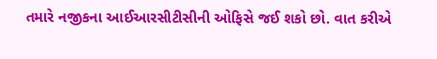તમારે નજીકના આઈઆરસીટીસીની ઓફિસે જઈ શકો છો. વાત કરીએ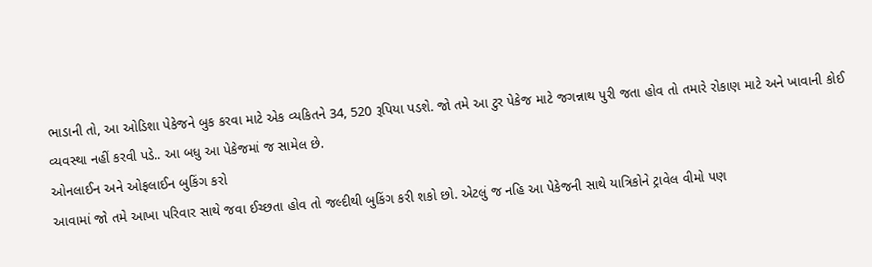ભાડાની તો, આ ઓડિશા પેકેજને બુક કરવા માટે એક વ્યકિતને 34, 520 રૂપિયા પડશે. જો તમે આ ટુર પેકેજ માટે જગન્નાથ પુરી જતા હોવ તો તમારે રોકાણ માટે અને ખાવાની કોઈ વ્યવસ્થા નહીં કરવી પડે.. આ બધુ આ પેકેજમાં જ સામેલ છે.
ઓનલાઈન અને ઓફલાઈન બુકિંગ કરો
આવામાં જો તમે આખા પરિવાર સાથે જવા ઈચ્છતા હોવ તો જલ્દીથી બુકિંગ કરી શકો છો. એટલું જ નહિ આ પેકેજની સાથે યાત્રિકોને ટ્રાવેલ વીમો પણ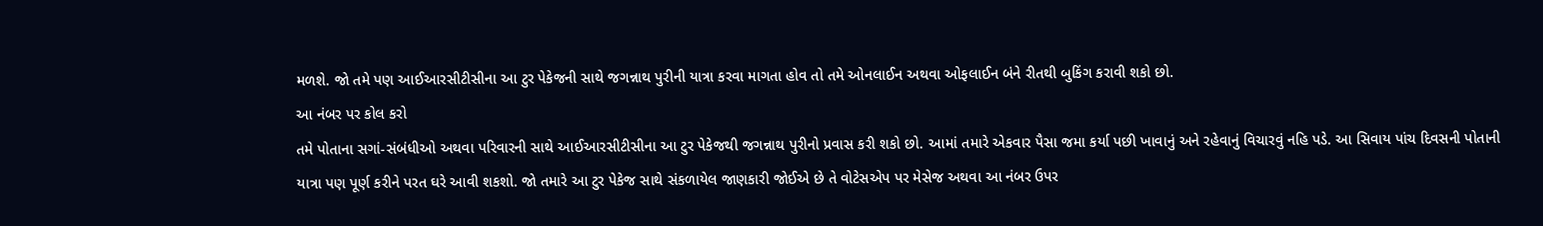મળશે. જો તમે પણ આઈઆરસીટીસીના આ ટુર પેકેજની સાથે જગન્નાથ પુરીની યાત્રા કરવા માગતા હોવ તો તમે ઓનલાઈન અથવા ઓફલાઈન બંને રીતથી બુકિંગ કરાવી શકો છો.
આ નંબર પર કોલ કરો
તમે પોતાના સગાં-સંબંધીઓ અથવા પરિવારની સાથે આઈઆરસીટીસીના આ ટુર પેકેજથી જગન્નાથ પુરીનો પ્રવાસ કરી શકો છો. આમાં તમારે એકવાર પૈસા જમા કર્યા પછી ખાવાનું અને રહેવાનું વિચારવું નહિ પડે. આ સિવાય પાંચ દિવસની પોતાની યાત્રા પણ પૂર્ણ કરીને પરત ઘરે આવી શકશો. જો તમારે આ ટુર પેકેજ સાથે સંકળાયેલ જાણકારી જોઈએ છે તે વોટેસએપ પર મેસેજ અથવા આ નંબર ઉપર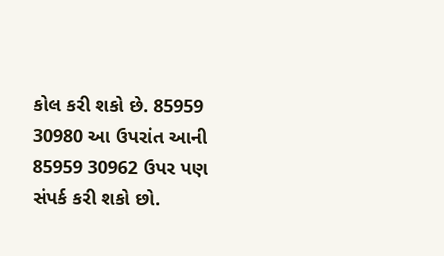કોલ કરી શકો છે. 85959 30980 આ ઉપરાંત આની 85959 30962 ઉપર પણ સંપર્ક કરી શકો છો.